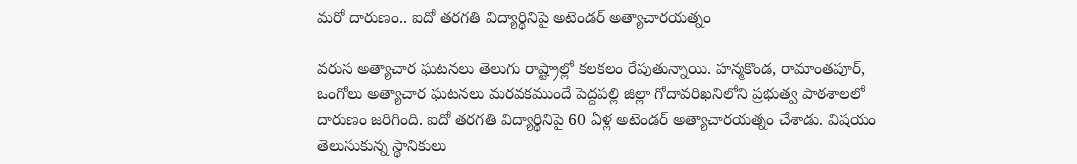మరో దారుణం.. ఐదో తరగతి విద్యార్థినిపై అటెండర్ అత్యాచారయత్నం

వరుస అత్యాచార ఘటనలు తెలుగు రాష్ట్రాల్లో కలకలం రేపుతున్నాయి. హన్మకొండ, రామాంతపూర్, ఒంగోలు అత్యాచార ఘటనలు మరవకముందే పెద్దపల్లి జిల్లా గోదావరిఖనిలోని ప్రభుత్వ పాఠశాలలో దారుణం జరిగింది. ఐదో తరగతి విద్యార్థినిపై 60 ఏళ్ల అటెండర్‌ అత్యాచారయత్నం చేశాడు. విషయం తెలుసుకున్న స్థానికులు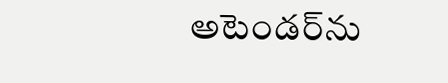అటెండర్‌ను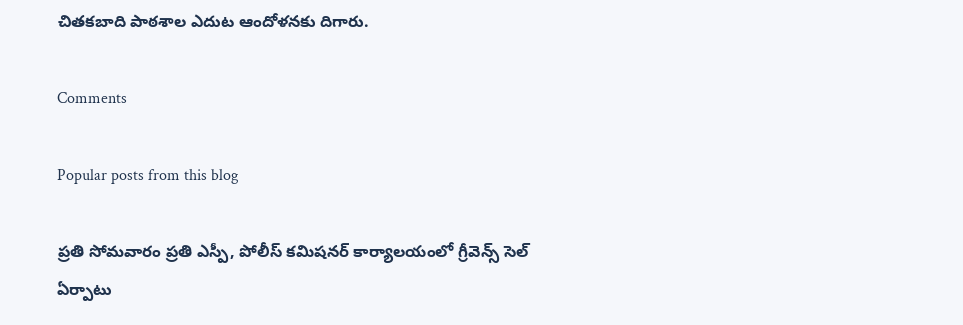చితకబాది పాఠశాల ఎదుట ఆందోళనకు దిగారు.

Comments

Popular posts from this blog

ప్రతి సోమవారం ప్రతి ఎస్పీ, పోలీస్ కమిషనర్ కార్యాలయంలో గ్రీవెన్స్ సెల్ ఏర్పాటు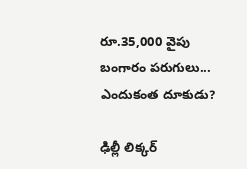రూ.35,000 వైపు బంగారం పరుగులు... ఎందుకంత దూకుడు?

ఢిల్లీ లిక్కర్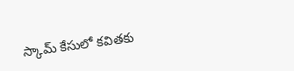స్కామ్‌ కేసులో కవితకు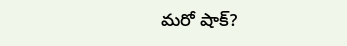మరో షాక్?